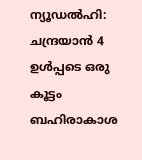ന്യൂഡല്‍ഹി: ചന്ദ്രയാന്‍ 4 ഉള്‍പ്പടെ ഒരു കൂട്ടം ബഹിരാകാശ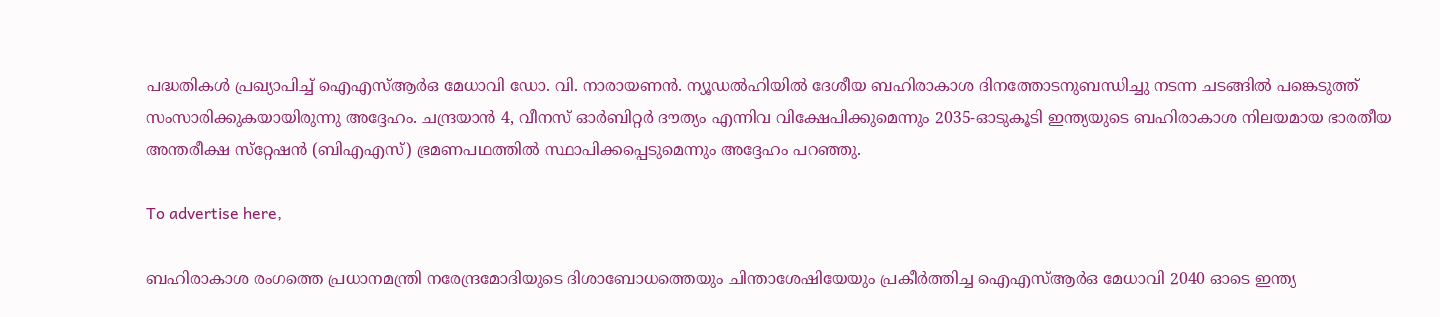പദ്ധതികള്‍ പ്രഖ്യാപിച്ച് ഐഎസ്ആര്‍ഒ മേധാവി ഡോ. വി. നാരായണന്‍. ന്യൂഡല്‍ഹിയില്‍ ദേശീയ ബഹിരാകാശ ദിനത്തോടനുബന്ധിച്ചു നടന്ന ചടങ്ങില്‍ പങ്കെടുത്ത് സംസാരിക്കുകയായിരുന്നു അദ്ദേഹം. ചന്ദ്രയാന്‍ 4, വീനസ് ഓര്‍ബിറ്റര്‍ ദൗത്യം എന്നിവ വിക്ഷേപിക്കുമെന്നും 2035-ഓടുകൂടി ഇന്ത്യയുടെ ബഹിരാകാശ നിലയമായ ഭാരതീയ അന്തരീക്ഷ സ്‌റ്റേഷന്‍ (ബിഎഎസ്) ഭ്രമണപഥത്തില്‍ സ്ഥാപിക്കപ്പെടുമെന്നും അദ്ദേഹം പറഞ്ഞു.

To advertise here,

ബഹിരാകാശ രംഗത്തെ പ്രധാനമന്ത്രി നരേന്ദ്രമോദിയുടെ ദിശാബോധത്തെയും ചിന്താശേഷിയേയും പ്രകീര്‍ത്തിച്ച ഐഎസ്ആര്‍ഒ മേധാവി 2040 ഓടെ ഇന്ത്യ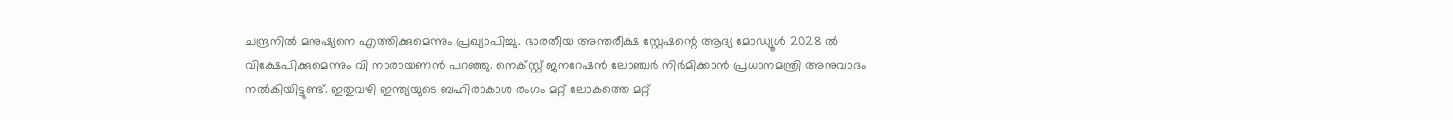ചന്ദ്രനില്‍ മനുഷ്യനെ എത്തിക്കുമെന്നും പ്രഖ്യാപിച്ചു. ഭാരതീയ അന്തരീക്ഷ സ്റ്റേഷന്റെ ആദ്യ മോഡ്യൂള്‍ 2028 ല്‍ വിക്ഷേപിക്കുമെന്നും വി നാരായണന്‍ പറഞ്ഞു. നെക്സ്റ്റ് ജനറേഷന്‍ ലോഞ്ചര്‍ നിര്‍മിക്കാന്‍ പ്രധാനമന്ത്രി അനുവാദം നല്‍കിയിട്ടുണ്ട്. ഇതുവഴി ഇന്ത്യയുടെ ബഹിരാകാശ രംഗം മറ്റ് ലോകത്തെ മറ്റ്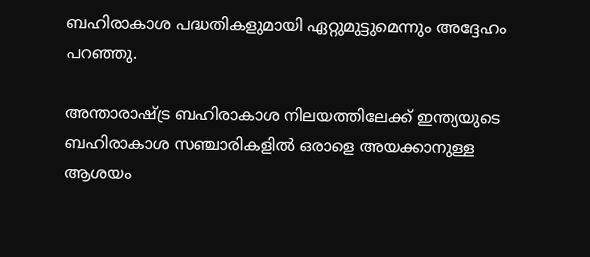ബഹിരാകാശ പദ്ധതികളുമായി ഏറ്റുമുട്ടുമെന്നും അദ്ദേഹം പറഞ്ഞു.

അന്താരാഷ്ട്ര ബഹിരാകാശ നിലയത്തിലേക്ക് ഇന്ത്യയുടെ ബഹിരാകാശ സഞ്ചാരികളില്‍ ഒരാളെ അയക്കാനുള്ള ആശയം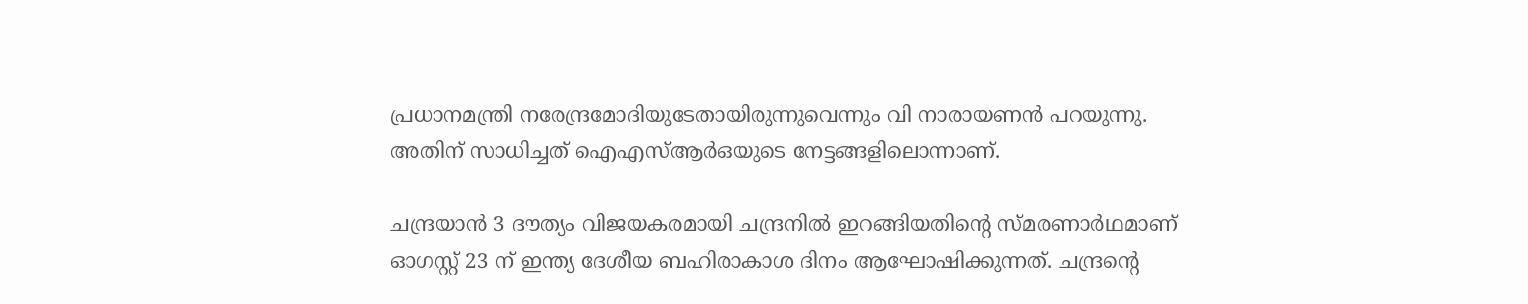പ്രധാനമന്ത്രി നരേന്ദ്രമോദിയുടേതായിരുന്നുവെന്നും വി നാരായണന്‍ പറയുന്നു. അതിന് സാധിച്ചത് ഐഎസ്ആര്‍ഒയുടെ നേട്ടങ്ങളിലൊന്നാണ്.

ചന്ദ്രയാന്‍ 3 ദൗത്യം വിജയകരമായി ചന്ദ്രനില്‍ ഇറങ്ങിയതിന്റെ സ്മരണാര്‍ഥമാണ് ഓഗസ്റ്റ് 23 ന് ഇന്ത്യ ദേശീയ ബഹിരാകാശ ദിനം ആഘോഷിക്കുന്നത്. ചന്ദ്രന്റെ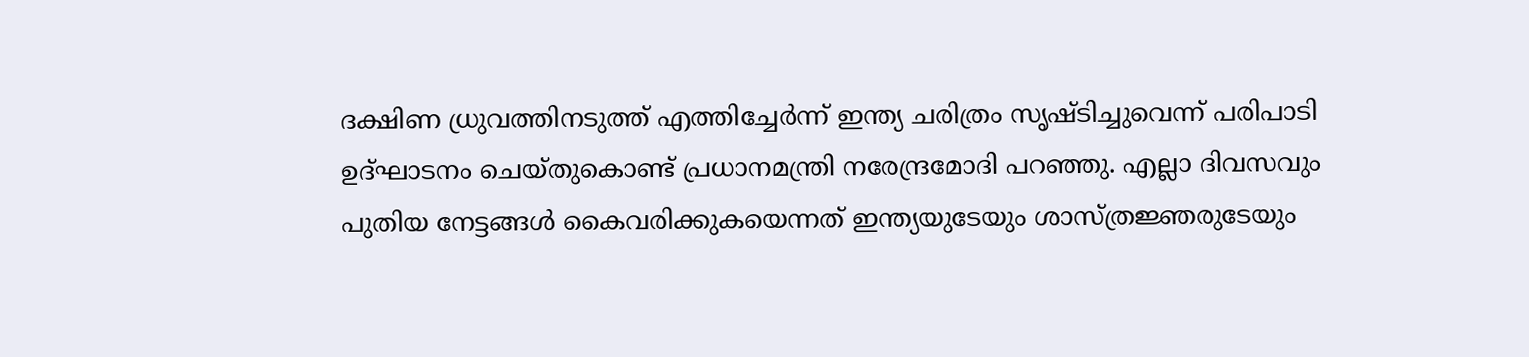ദക്ഷിണ ധ്രുവത്തിനടുത്ത് എത്തിച്ചേര്‍ന്ന് ഇന്ത്യ ചരിത്രം സൃഷ്ടിച്ചുവെന്ന് പരിപാടി ഉദ്ഘാടനം ചെയ്തുകൊണ്ട് പ്രധാനമന്ത്രി നരേന്ദ്രമോദി പറഞ്ഞു. എല്ലാ ദിവസവും പുതിയ നേട്ടങ്ങള്‍ കൈവരിക്കുകയെന്നത് ഇന്ത്യയുടേയും ശാസ്ത്രജ്ഞരുടേയും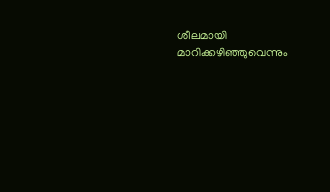ശീലമായി മാറിക്കഴിഞ്ഞുവെന്നും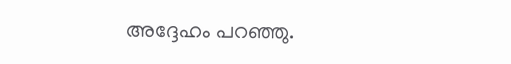അദ്ദേഹം പറഞ്ഞു.